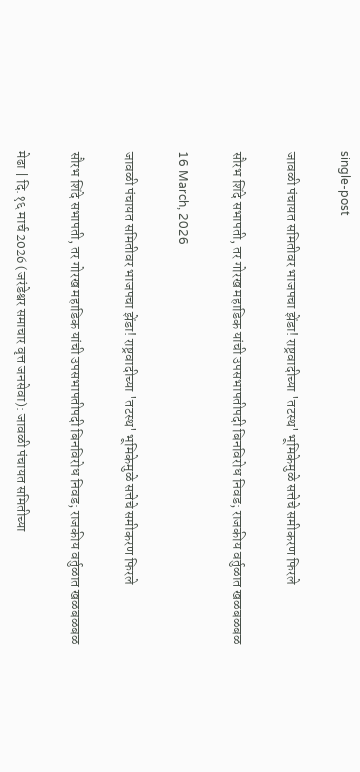single-post

जावळी पंचायत समितीवर भाजपचा झेंडा! राष्ट्रवादीच्या 'तटस्थ' भूमिकेमुळे सत्तेचे समीकरण फिरले

सौरभ शिंदे सभापती, तर गोरख महाडिक यांची उपसभापतीपदी बिनविरोध निवड; राजकीय वर्तुळात खळबळबळ

16 March, 2026

जावळी पंचायत समितीवर भाजपचा झेंडा! राष्ट्रवादीच्या 'तटस्थ' भूमिकेमुळे सत्तेचे समीकरण फिरले

सौरभ शिंदे सभापती, तर गोरख महाडिक यांची उपसभापतीपदी बिनविरोध निवड; राजकीय वर्तुळात खळबळबळ

मेढा | दि.१६ मार्च 2026 (जरंडेश्वर समाचार वृत्त जनसेवा): जावळी पंचायत समितीच्या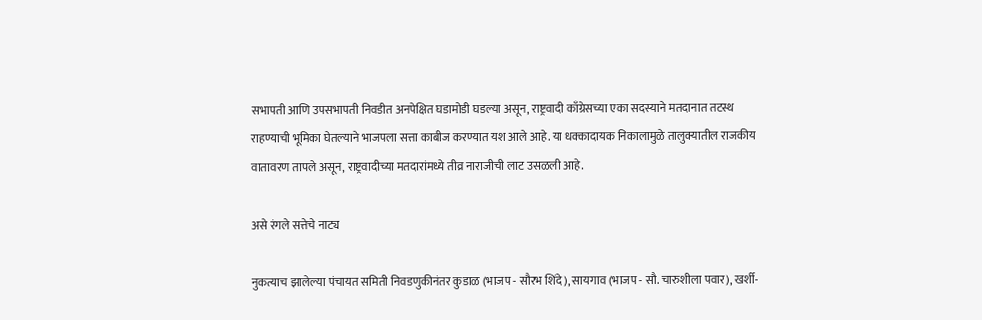सभापती आणि उपसभापती निवडीत अनपेक्षित घडामोडी घडल्या असून, राष्ट्रवादी काँग्रेसच्या एका सदस्याने मतदानात तटस्थ राहण्याची भूमिका घेतल्याने भाजपला सत्ता काबीज करण्यात यश आले आहे. या धक्कादायक निकालामुळे तालुक्यातील राजकीय वातावरण तापले असून, राष्ट्रवादीच्या मतदारांमध्ये तीव्र नाराजीची लाट उसळली आहे.

असे रंगले सत्तेचे नाट्य

नुकत्याच झालेल्या पंचायत समिती निवडणुकीनंतर कुडाळ (भाजप - सौरभ शिंदे), सायगाव (भाजप - सौ. चारुशीला पवार), खर्शी-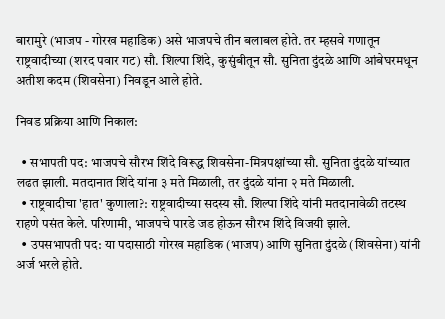बारामुरे (भाजप - गोरख महाडिक) असे भाजपचे तीन बलाबल होते. तर म्हसवे गणातून राष्ट्रवादीच्या (शरद पवार गट) सौ. शिल्पा शिंदे, कुसुंबीतून सौ. सुनिता दुंदळे आणि आंबेघरमधून अतीश कदम (शिवसेना) निवडून आले होते.

निवड प्रक्रिया आणि निकाल:

  • सभापती पद: भाजपचे सौरभ शिंदे विरूद्ध शिवसेना-मित्रपक्षांच्या सौ. सुनिता दुंदळे यांच्यात लढत झाली. मतदानात शिंदे यांना ३ मते मिळाली, तर दुंदळे यांना २ मते मिळाली.
  • राष्ट्रवादीचा 'हात' कुणाला?: राष्ट्रवादीच्या सदस्य सौ. शिल्पा शिंदे यांनी मतदानावेळी तटस्थ राहणे पसंत केले. परिणामी, भाजपचे पारडे जड होऊन सौरभ शिंदे विजयी झाले.
  • उपसभापती पद: या पदासाठी गोरख महाडिक (भाजप) आणि सुनिता दुंदळे (शिवसेना) यांनी अर्ज भरले होते.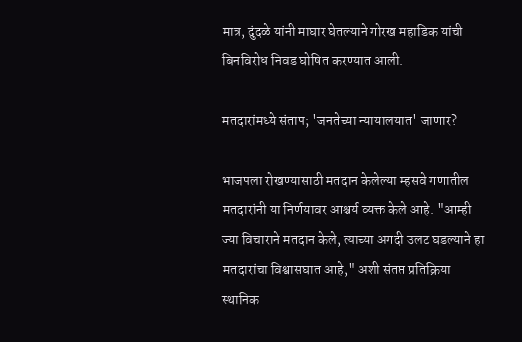मात्र, दुंदळे यांनी माघार घेतल्याने गोरख महाडिक यांची बिनविरोध निवड घोषित करण्यात आली.

मतदारांमध्ये संताप; 'जनतेच्या न्यायालयात' जाणार?

भाजपला रोखण्यासाठी मतदान केलेल्या म्हसवे गणातील मतदारांनी या निर्णयावर आश्चर्य व्यक्त केले आहे. "आम्ही ज्या विचाराने मतदान केले, त्याच्या अगदी उलट घडल्याने हा मतदारांचा विश्वासघात आहे," अशी संतप्त प्रतिक्रिया स्थानिक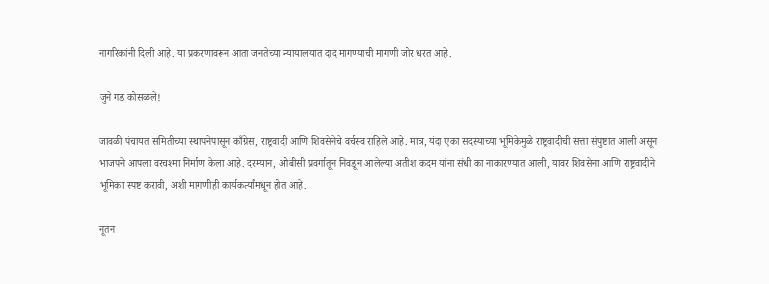नागरिकांनी दिली आहे. या प्रकरणावरून आता जनतेच्या न्यायालयात दाद मागण्याची मागणी जोर धरत आहे.

जुने गड कोसळले!

जावळी पंचायत समितीच्या स्थापनेपासून काँग्रेस, राष्ट्रवादी आणि शिवसेनेचे वर्चस्व राहिले आहे. मात्र, यंदा एका सदस्याच्या भूमिकेमुळे राष्ट्रवादीची सत्ता संपुष्टात आली असून भाजपने आपला वरचश्मा निर्माण केला आहे. दरम्यान, ओबीसी प्रवर्गातून निवडून आलेल्या अतीश कदम यांना संधी का नाकारण्यात आली, यावर शिवसेना आणि राष्ट्रवादीने भूमिका स्पष्ट करावी, अशी मागणीही कार्यकर्त्यांमधून होत आहे.

नूतन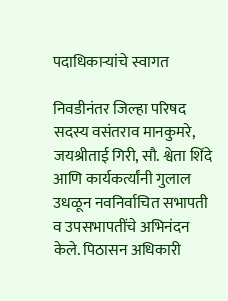पदाधिकाऱ्यांचे स्वागत

निवडीनंतर जिल्हा परिषद सदस्य वसंतराव मानकुमरे, जयश्रीताई गिरी, सौ. श्वेता शिंदे आणि कार्यकर्त्यांनी गुलाल उधळून नवनिर्वाचित सभापती व उपसभापतींचे अभिनंदन केले. पिठासन अधिकारी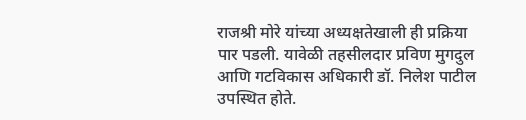राजश्री मोरे यांच्या अध्यक्षतेखाली ही प्रक्रिया पार पडली. यावेळी तहसीलदार प्रविण मुगदुल आणि गटविकास अधिकारी डॉ. निलेश पाटील उपस्थित होते.